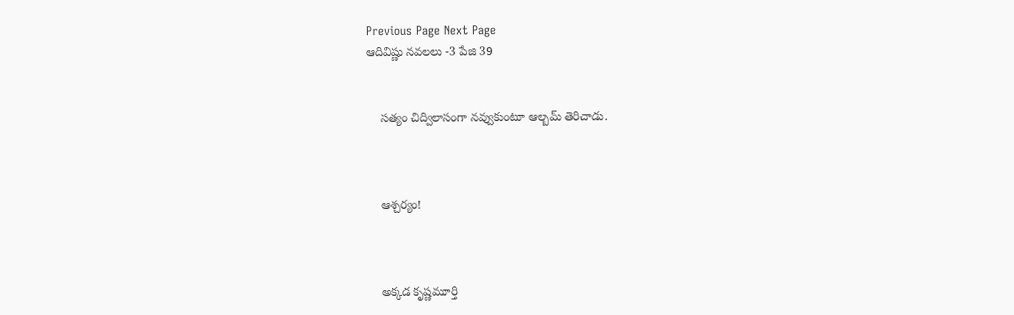Previous Page Next Page
ఆదివిష్ణు నవలలు -3 పేజి 39


    సత్యం చిద్విలాసంగా నవ్వుకుంటూ ఆల్బమ్ తెరిచాడు.



    ఆశ్చర్యం!



    అక్కడ కృష్ణమూర్తి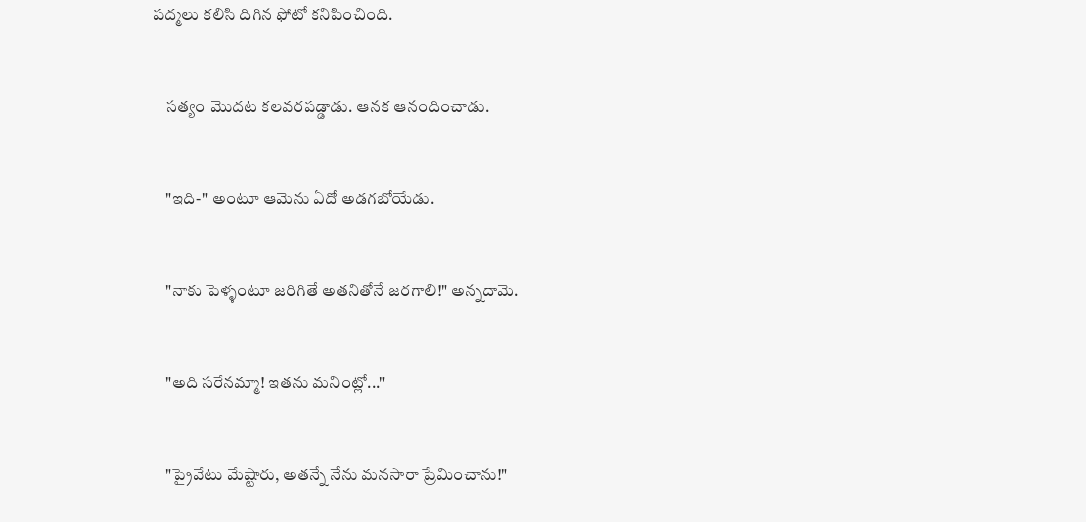పద్మలు కలిసి దిగిన ఫోటో కనిపించింది.



    సత్యం మొదట కలవరపడ్డాడు. ఆనక ఆనందించాడు.



    "ఇది-" అంటూ ఆమెను ఏదో అడగబోయేడు.



    "నాకు పెళ్ళంటూ జరిగితే అతనితోనే జరగాలి!" అన్నదామె.



    "అది సరేనమ్మా! ఇతను మనింట్లో..."



    "ప్రైవేటు మేష్టారు, అతన్నే నేను మనసారా ప్రేమించాను!"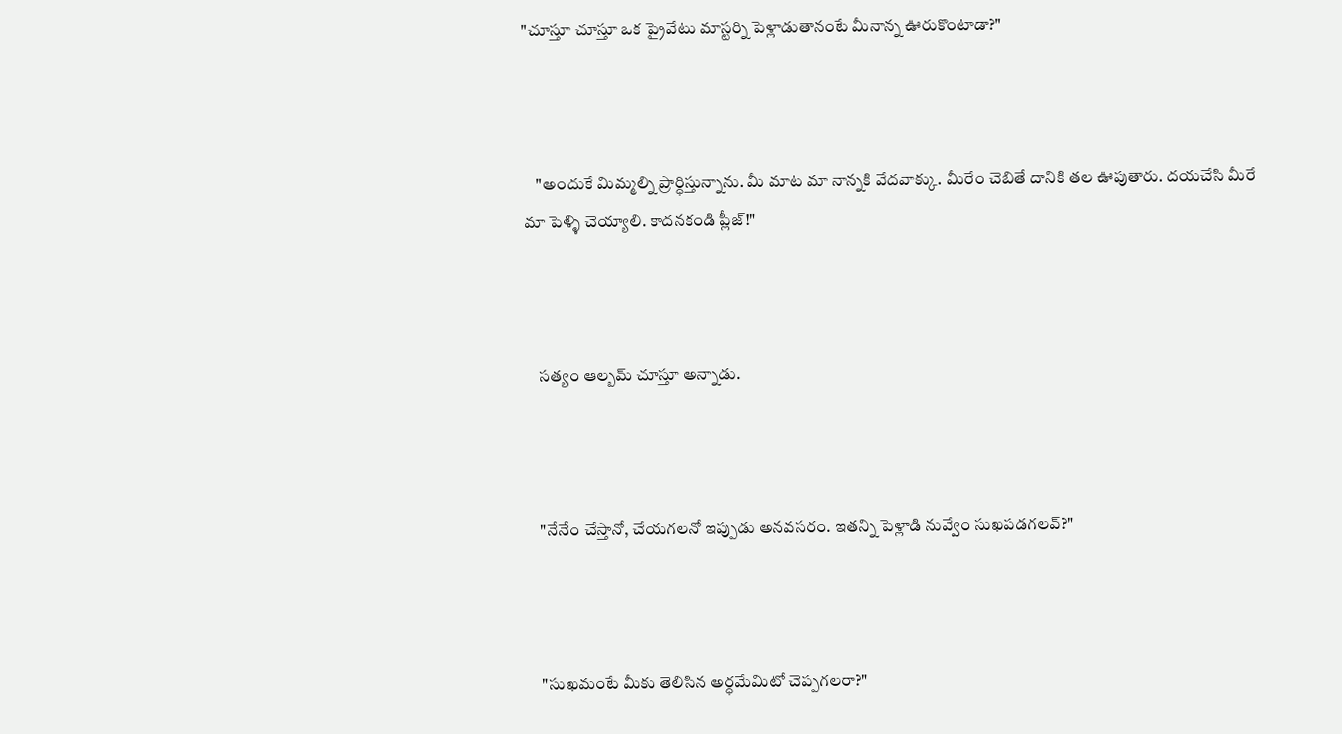"చూస్తూ చూస్తూ ఒక ప్రైవేటు మాస్టర్ని పెళ్లాడుతానంటే మీనాన్న ఊరుకొంటాడా?"



    "అందుకే మిమ్మల్ని ప్రార్ధిస్తున్నాను. మీ మాట మా నాన్నకి వేదవాక్కు. మీరేం చెబితే దానికి తల ఊపుతారు. దయచేసి మీరే మా పెళ్ళి చెయ్యాలి. కాదనకండి ప్లీజ్!"



    సత్యం ఆల్బమ్ చూస్తూ అన్నాడు.



    "నేనేం చేస్తానో, చేయగలనో ఇప్పుడు అనవసరం. ఇతన్ని పెళ్లాడి నువ్వేం సుఖపడగలవ్?"



    "సుఖమంటే మీకు తెలిసిన అర్ధమేమిటో చెప్పగలరా?"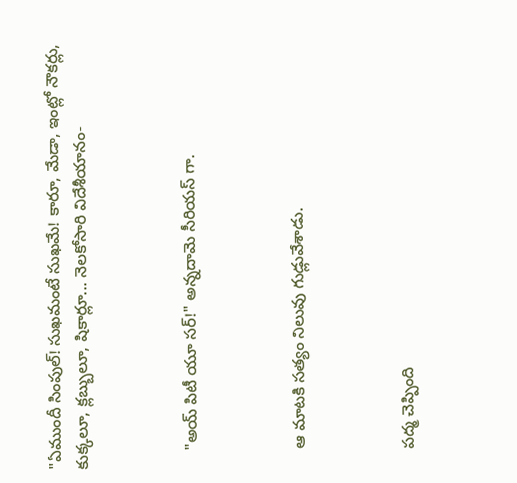"ఏముందీ సింపుల్! సుఖమంటే సుఖమే! కారూ, మేడా, ఇంట్లో నౌకర్లు, కుక్కలూ, క్లబ్బులూ, షికార్లూ... నెలకోసారి విదేశీయానం-



    "అయ్ పిటీ యూ సర్!" అన్నదామె సీరియస్ గా.



    ఆ మాటకి సత్యం నిలువు గుడ్లువేశాడు.



    పద్మ చెప్పింది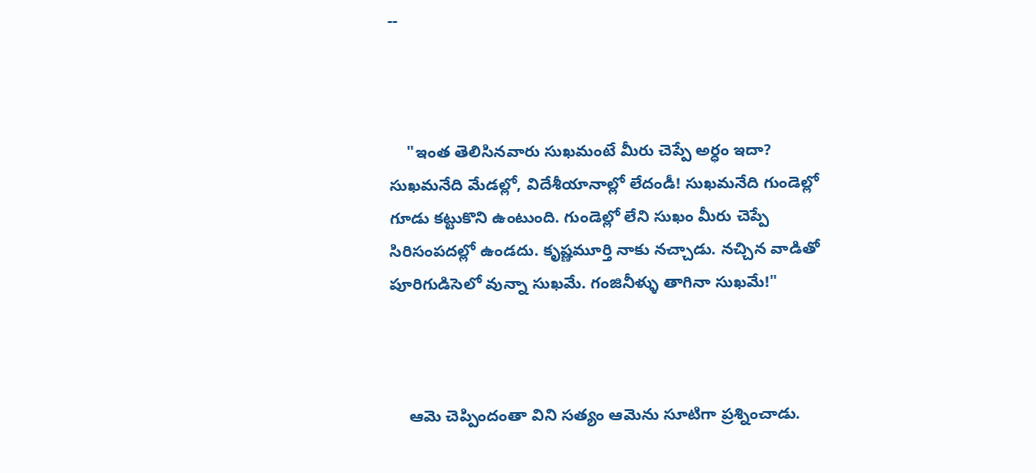--



    "ఇంత తెలిసినవారు సుఖమంటే మీరు చెప్పే అర్ధం ఇదా? సుఖమనేది మేడల్లో, విదేశీయానాల్లో లేదండీ! సుఖమనేది గుండెల్లో గూడు కట్టుకొని ఉంటుంది. గుండెల్లో లేని సుఖం మీరు చెప్పే సిరిసంపదల్లో ఉండదు. కృష్ణమూర్తి నాకు నచ్చాడు. నచ్చిన వాడితో పూరిగుడిసెలో వున్నా సుఖమే. గంజినీళ్ళు తాగినా సుఖమే!"



    ఆమె చెప్పిందంతా విని సత్యం ఆమెను సూటిగా ప్రశ్నించాడు.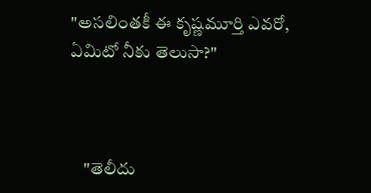"అసలింతకీ ఈ కృష్ణమూర్తి ఎవరో, ఏమిటో నీకు తెలుసా?"



    "తెలీదు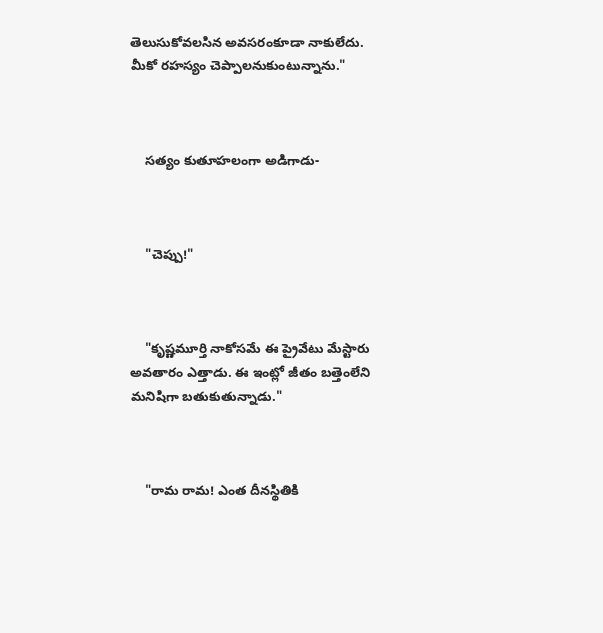తెలుసుకోవలసిన అవసరంకూడా నాకులేదు. మీకో రహస్యం చెప్పాలనుకుంటున్నాను."



    సత్యం కుతూహలంగా అడిగాడు-



    "చెప్పు!"



    "కృష్ణమూర్తి నాకోసమే ఈ ప్రైవేటు మేస్టారు అవతారం ఎత్తాడు. ఈ ఇంట్లో జీతం బత్తెంలేని మనిషిగా బతుకుతున్నాడు."



    "రామ రామ! ఎంత దీనస్థితికి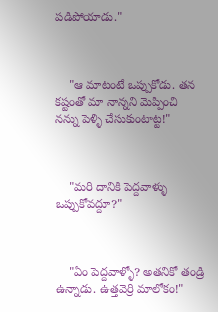పడిపోయాడు."



    "ఆ మాటంటే ఒప్పుకోడు. తన కష్టంతో మా నాన్నని మెప్పించి నన్ను పెళ్ళి చేసుకుంటాట్ట!"



    "మరి దానికి పెద్దవాళ్ళు ఒప్పుకోవద్దూ?"



    "ఏం పెద్దవాళ్ళో? అతనికో తండ్రి ఉన్నాడు. ఉత్తవెర్రి మాలోకం!"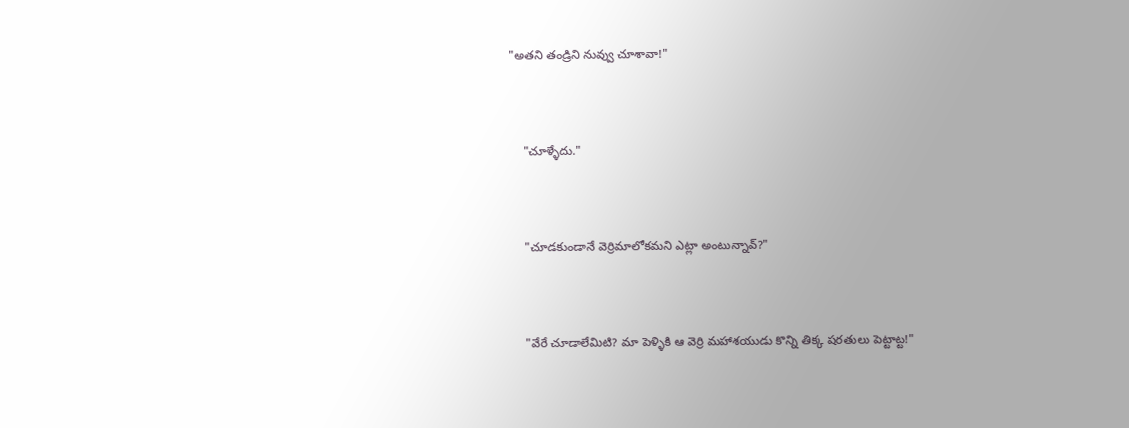"అతని తండ్రిని నువ్వు చూశావా!"



    "చూళ్ళేదు."



    "చూడకుండానే వెర్రిమాలోకమని ఎట్లా అంటున్నావ్?"



    "వేరే చూడాలేమిటి? మా పెళ్ళికి ఆ వెర్రి మహాశయుడు కొన్ని తిక్క షరతులు పెట్టాట్ట!"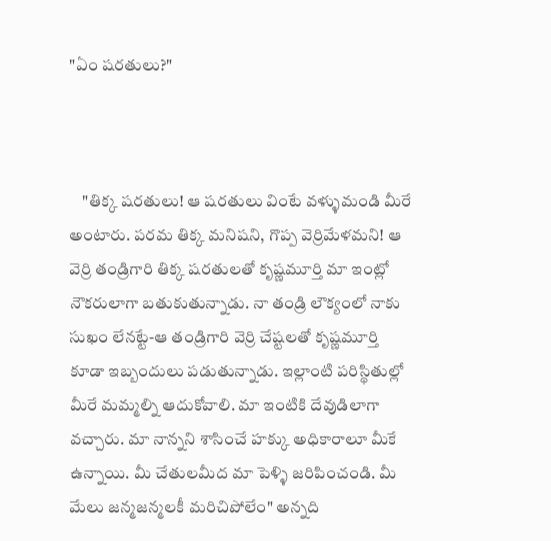"ఏం షరతులు?"



    "తిక్క షరతులు! ఆ షరతులు వింటే వళ్ళుమండి మీరే అంటారు. పరమ తిక్క మనిషని, గొప్ప వెర్రిమేళమని! ఆ వెర్రి తండ్రిగారి తిక్క షరతులతో కృష్ణమూర్తి మా ఇంట్లో నౌకరులాగా బతుకుతున్నాడు. నా తండ్రి లౌక్యంలో నాకు సుఖం లేనట్టే-ఆ తండ్రిగారి వెర్రి చేష్టలతో కృష్ణమూర్తి కూడా ఇబ్బందులు పడుతున్నాడు. ఇల్లాంటి పరిస్థితుల్లో మీరే మమ్మల్ని ఆదుకోవాలి. మా ఇంటికి దేవుడిలాగా వచ్చారు. మా నాన్నని శాసించే హక్కు అధికారాలూ మీకే ఉన్నాయి. మీ చేతులమీద మా పెళ్ళి జరిపించండి. మీ మేలు జన్మజన్మలకీ మరిచిపోలేం" అన్నది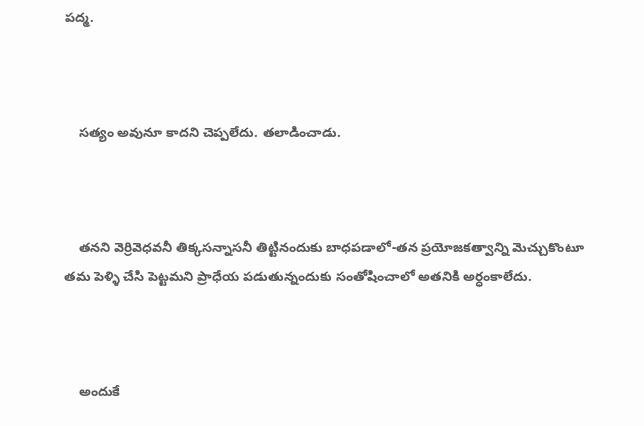పద్మ.



    సత్యం అవునూ కాదని చెప్పలేదు. తలాడించాడు.



    తనని వెర్రివెధవనీ తిక్కసన్నాసనీ తిట్టినందుకు బాధపడాలో-తన ప్రయోజకత్వాన్ని మెచ్చుకొంటూ తమ పెళ్ళి చేసి పెట్టమని ప్రాధేయ పడుతున్నందుకు సంతోషించాలో అతనికి అర్ధంకాలేదు.



    అందుకే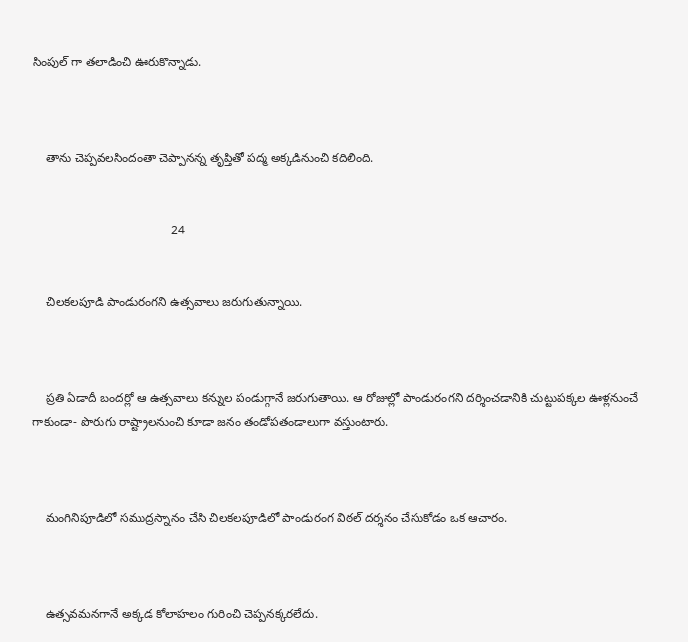సింపుల్ గా తలాడించి ఊరుకొన్నాడు.



    తాను చెప్పవలసిందంతా చెప్పానన్న తృప్తితో పద్మ అక్కడినుంచి కదిలింది.


                                         24


    చిలకలపూడి పాండురంగని ఉత్సవాలు జరుగుతున్నాయి.



    ప్రతి ఏడాదీ బందర్లో ఆ ఉత్సవాలు కన్నుల పండుగ్గానే జరుగుతాయి. ఆ రోజుల్లో పాండురంగని దర్శించడానికి చుట్టుపక్కల ఊళ్లనుంచే గాకుండా- పొరుగు రాష్ట్రాలనుంచి కూడా జనం తండోపతండాలుగా వస్తుంటారు.



    మంగినిపూడిలో సముద్రస్నానం చేసి చిలకలపూడిలో పాండురంగ విఠల్ దర్శనం చేసుకోడం ఒక ఆచారం.



    ఉత్సవమనగానే అక్కడ కోలాహలం గురించి చెప్పనక్కరలేదు.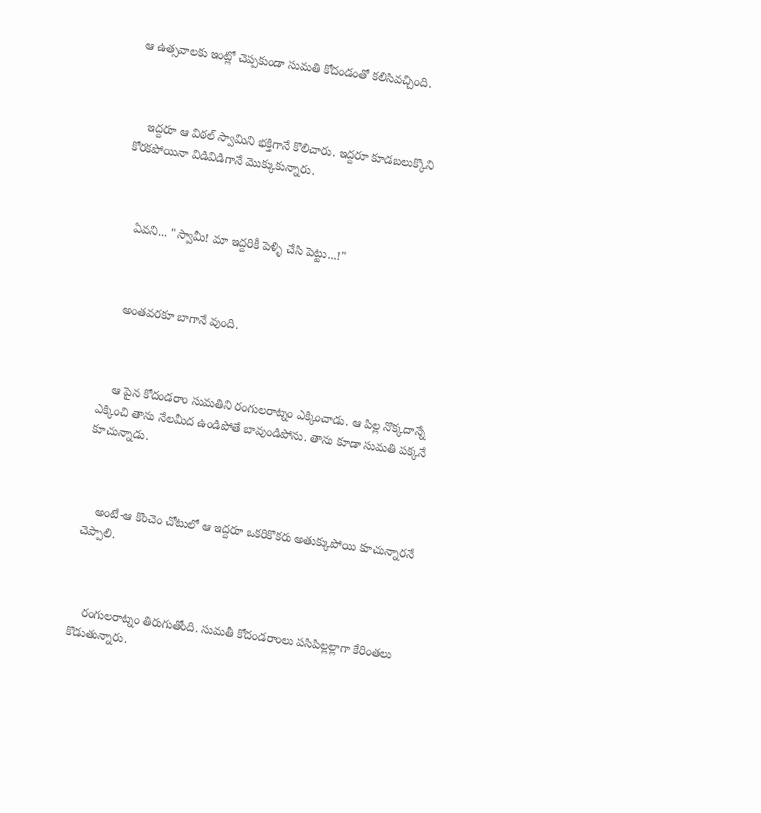ఆ ఉత్సవాలకు ఇంట్లో చెప్పకుండా సుమతి కోదండంతో కలిసివచ్చింది.



    ఇద్దరూ ఆ విఠల్ స్వామిని భక్తిగానే కొలిచారు. ఇద్దరూ కూడబలుక్కొని కోరకపోయినా విడివిడిగానే మొక్కుకున్నారు.



    ఏవని... "స్వామీ! మా ఇద్దరికీ పెళ్ళి చేసి పెట్టు...!"



    అంతవరకూ బాగానే వుంది.



    ఆ పైన కోదండరాం సుమతిని రంగులరాట్నం ఎక్కించాడు. ఆ పిల్ల నొక్కదాన్నే ఎక్కించి తాను నేలమీద ఉండిపోతే బావుండిపోను. తాను కూడా సుమతి పక్కనే కూచున్నాడు.



    అంటే-ఆ కొంచెం చోటులో ఆ ఇద్దరూ ఒకరికొకరు అతుక్కుపోయి కూచున్నారనే చెప్పాలి.



    రంగులరాట్నం తిరుగుతోంది. సుమతీ కోదండరాంలు పసిపిల్లల్లాగా కేరింతలు కొడుతున్నారు.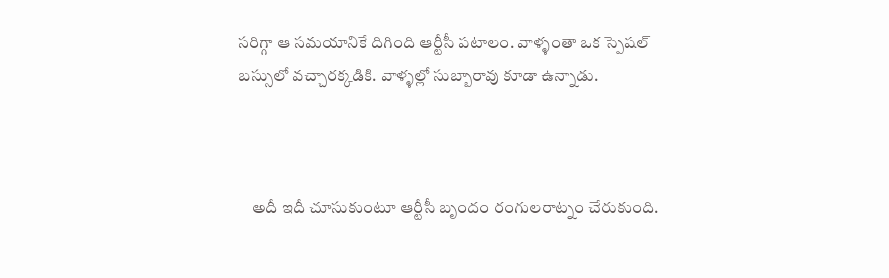సరిగ్గా ఆ సమయానికే దిగింది ఆర్టీసీ పటాలం. వాళ్ళంతా ఒక స్పెషల్ బస్సులో వచ్చారక్కడికి. వాళ్ళల్లో సుబ్బారావు కూడా ఉన్నాడు.



    అదీ ఇదీ చూసుకుంటూ ఆర్టీసీ బృందం రంగులరాట్నం చేరుకుంది.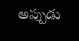అప్పుడు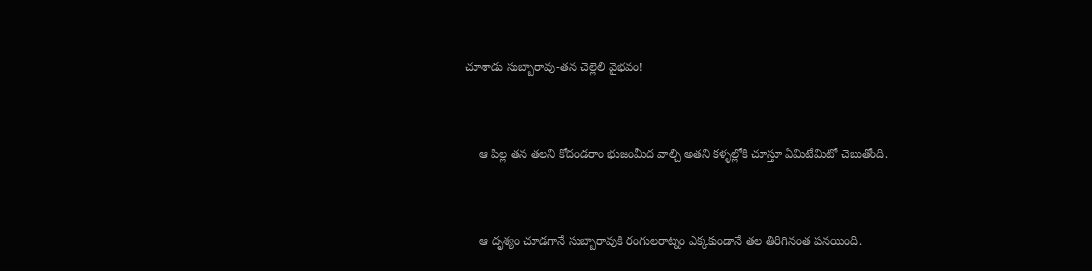చూశాడు సుబ్బారావు-తన చెల్లెలి వైభవం!



    ఆ పిల్ల తన తలని కోదండరాం భుజంమీద వాల్చి అతని కళ్ళల్లోకి చూస్తూ ఏమిటేమిటో చెబుతోంది.



    ఆ దృశ్యం చూడగానే సుబ్బారావుకి రంగులరాట్నం ఎక్కకుండానే తల తిరిగినంత పనయింది.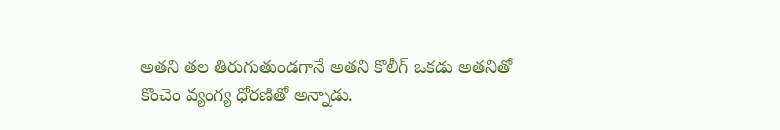అతని తల తిరుగుతుండగానే అతని కొలీగ్ ఒకడు అతనితో కొంచెం వ్యంగ్య ధోరణితో అన్నాడు.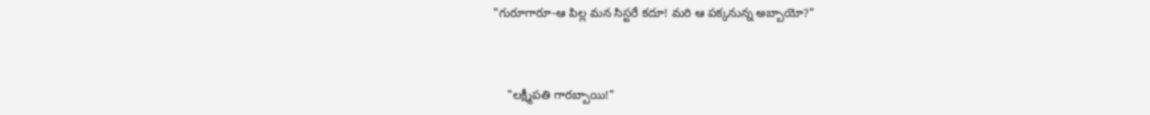"గురూగారూ-ఆ పిల్ల మన సిస్టరే కదూ! మరి ఆ పక్కనున్న అబ్బాయో?"



    "లక్ష్మీపతి గారబ్బాయి!"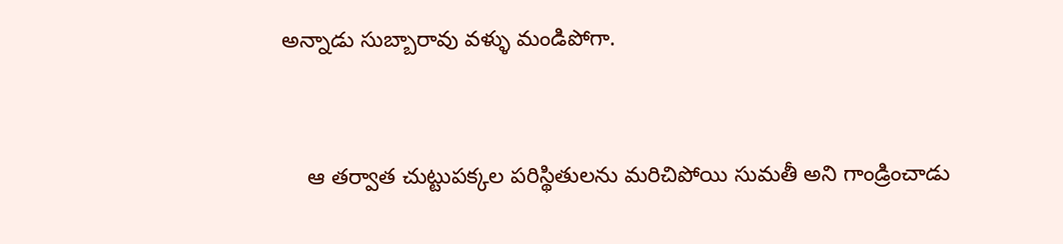అన్నాడు సుబ్బారావు వళ్ళు మండిపోగా.



    ఆ తర్వాత చుట్టుపక్కల పరిస్థితులను మరిచిపోయి సుమతీ అని గాండ్రించాడు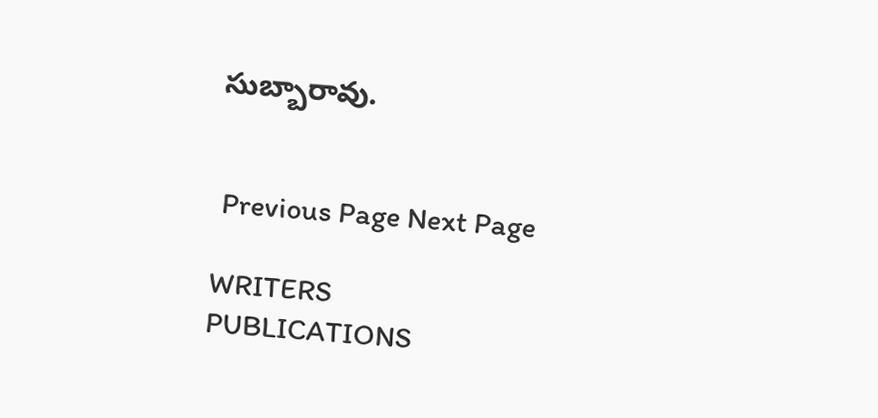సుబ్బారావు.


 Previous Page Next Page

WRITERS
PUBLICATIONS